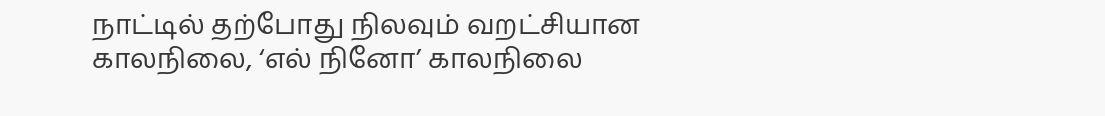நாட்டில் தற்போது நிலவும் வறட்சியான காலநிலை, ‘எல் நினோ’ காலநிலை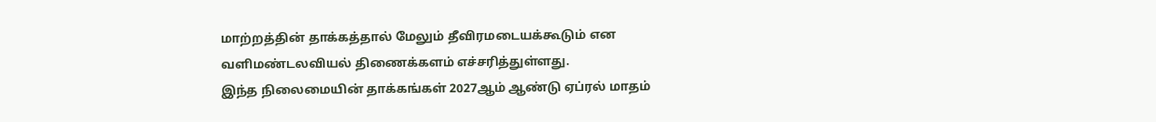மாற்றத்தின் தாக்கத்தால் மேலும் தீவிரமடையக்கூடும் என வளிமண்டலவியல் திணைக்களம் எச்சரித்துள்ளது.
இந்த நிலைமையின் தாக்கங்கள் 2027ஆம் ஆண்டு ஏப்ரல் மாதம்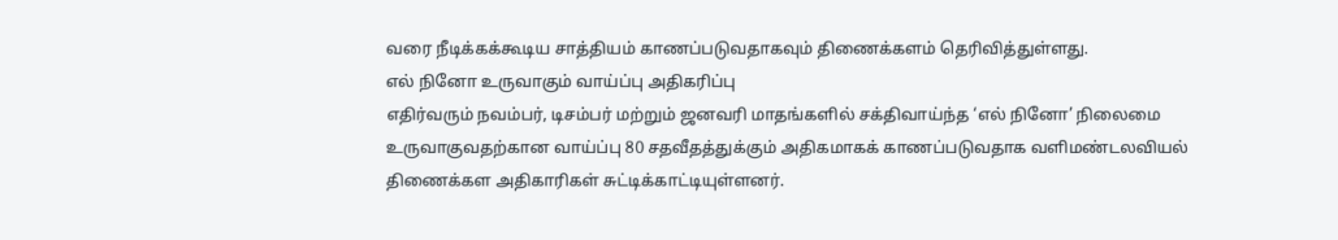வரை நீடிக்கக்கூடிய சாத்தியம் காணப்படுவதாகவும் திணைக்களம் தெரிவித்துள்ளது.
எல் நினோ உருவாகும் வாய்ப்பு அதிகரிப்பு
எதிர்வரும் நவம்பர், டிசம்பர் மற்றும் ஜனவரி மாதங்களில் சக்திவாய்ந்த ‘எல் நினோ’ நிலைமை உருவாகுவதற்கான வாய்ப்பு 80 சதவீதத்துக்கும் அதிகமாகக் காணப்படுவதாக வளிமண்டலவியல் திணைக்கள அதிகாரிகள் சுட்டிக்காட்டியுள்ளனர்.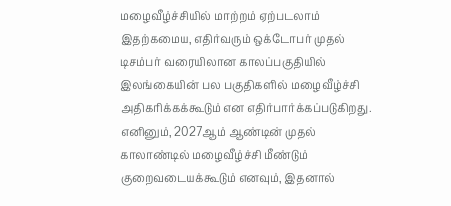மழைவீழ்ச்சியில் மாற்றம் ஏற்படலாம்
இதற்கமைய, எதிர்வரும் ஒக்டோபர் முதல் டிசம்பர் வரையிலான காலப்பகுதியில் இலங்கையின் பல பகுதிகளில் மழைவீழ்ச்சி அதிகரிக்கக்கூடும் என எதிர்பார்க்கப்படுகிறது.
எனினும், 2027ஆம் ஆண்டின் முதல் காலாண்டில் மழைவீழ்ச்சி மீண்டும் குறைவடையக்கூடும் எனவும், இதனால்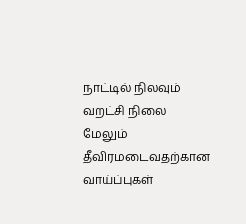நாட்டில் நிலவும் வறட்சி நிலை மேலும் தீவிரமடைவதற்கான வாய்ப்புகள்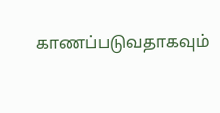காணப்படுவதாகவும்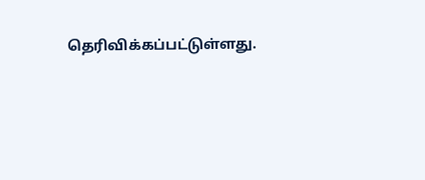தெரிவிக்கப்பட்டுள்ளது.